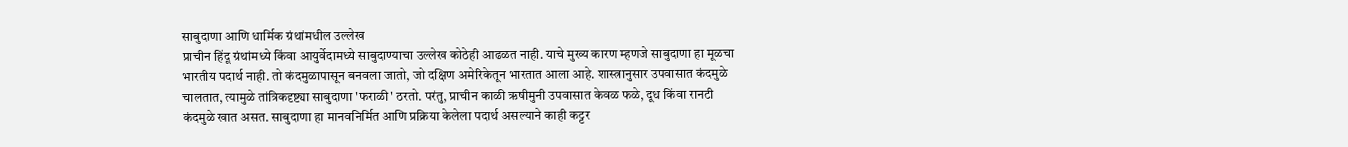साबुदाणा आणि धार्मिक ग्रंथांमधील उल्लेख
प्राचीन हिंदू ग्रंथांमध्ये किंवा आयुर्वेदामध्ये साबुदाण्याचा उल्लेख कोठेही आढळत नाही. याचे मुख्य कारण म्हणजे साबुदाणा हा मूळचा भारतीय पदार्थ नाही. तो कंदमुळापासून बनवला जातो, जो दक्षिण अमेरिकेतून भारतात आला आहे. शास्त्रानुसार उपवासात कंदमुळे चालतात, त्यामुळे तांत्रिकदृष्ट्या साबुदाणा 'फराळी' ठरतो. परंतु, प्राचीन काळी ऋषीमुनी उपवासात केवळ फळे, दूध किंवा रानटी कंदमुळे खात असत. साबुदाणा हा मानवनिर्मित आणि प्रक्रिया केलेला पदार्थ असल्याने काही कट्टर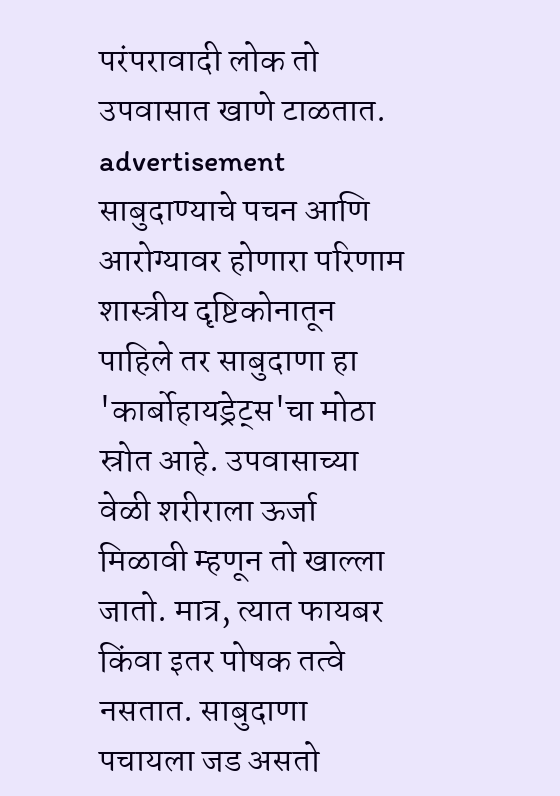परंपरावादी लोक तो उपवासात खाणे टाळतात.
advertisement
साबुदाण्याचे पचन आणि आरोग्यावर होणारा परिणाम
शास्त्रीय दृष्टिकोनातून पाहिले तर साबुदाणा हा 'कार्बोहायड्रेट्स'चा मोठा स्रोत आहे. उपवासाच्या वेळी शरीराला ऊर्जा मिळावी म्हणून तो खाल्ला जातो. मात्र, त्यात फायबर किंवा इतर पोषक तत्वे नसतात. साबुदाणा पचायला जड असतो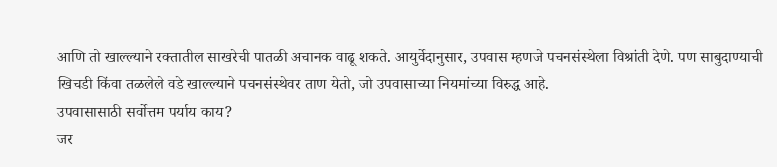आणि तो खाल्ल्याने रक्तातील साखरेची पातळी अचानक वाढू शकते. आयुर्वेदानुसार, उपवास म्हणजे पचनसंस्थेला विश्रांती देणे. पण साबुदाण्याची खिचडी किंवा तळलेले वडे खाल्ल्याने पचनसंस्थेवर ताण येतो, जो उपवासाच्या नियमांच्या विरुद्ध आहे.
उपवासासाठी सर्वोत्तम पर्याय काय?
जर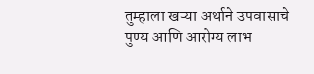तुम्हाला खऱ्या अर्थाने उपवासाचे पुण्य आणि आरोग्य लाभ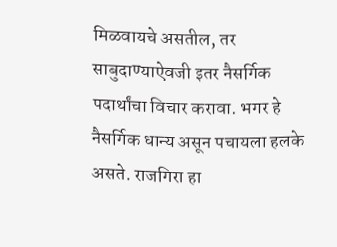मिळवायचे असतील, तर साबुदाण्याऐवजी इतर नैसर्गिक पदार्थांचा विचार करावा. भगर हे नैसर्गिक धान्य असून पचायला हलके असते. राजगिरा हा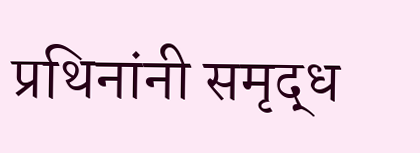प्रथिनांनी समृद्ध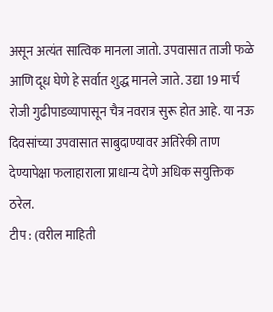असून अत्यंत सात्विक मानला जातो. उपवासात ताजी फळे आणि दूध घेणे हे सर्वात शुद्ध मानले जाते. उद्या 19 मार्च रोजी गुढीपाडव्यापासून चैत्र नवरात्र सुरू होत आहे. या नऊ दिवसांच्या उपवासात साबुदाण्यावर अतिरेकी ताण देण्यापेक्षा फलाहाराला प्राधान्य देणे अधिक सयुक्तिक ठरेल.
टीप : (वरील माहिती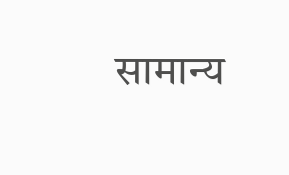सामान्य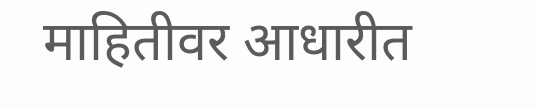माहितीवर आधारीत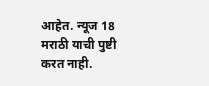आहेत. न्यूज 18 मराठी याची पुष्टी करत नाही.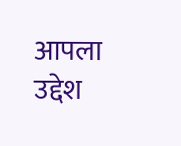आपला उद्देश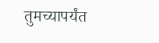तुमच्यापर्यंत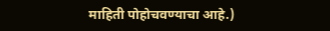माहिती पोहोचवण्याचा आहे.)